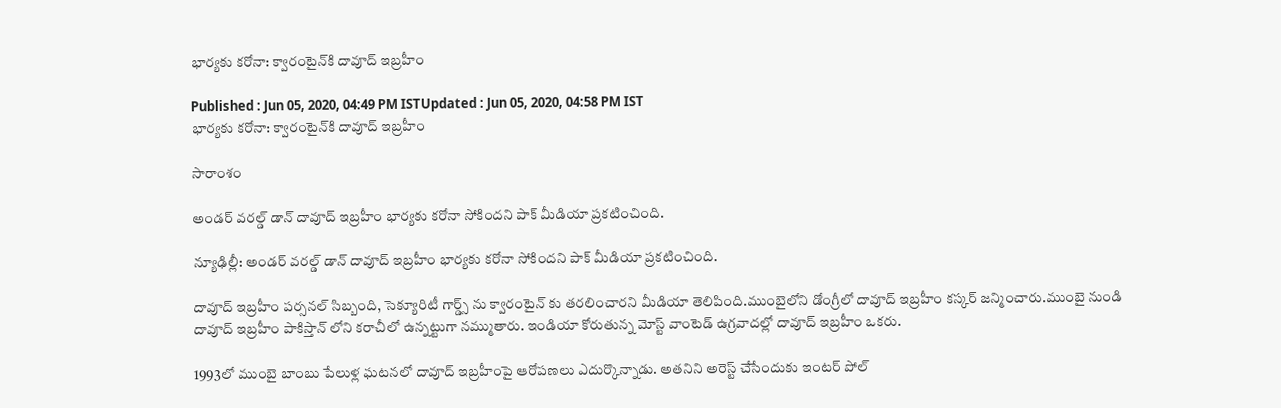భార్యకు కరోనా: క్వారంటైన్‌కి దావూద్ ఇబ్రహీం

Published : Jun 05, 2020, 04:49 PM ISTUpdated : Jun 05, 2020, 04:58 PM IST
భార్యకు కరోనా: క్వారంటైన్‌కి దావూద్ ఇబ్రహీం

సారాంశం

అండర్ వరల్డ్ డాన్ దావూద్ ఇబ్రహీం భార్యకు కరోనా సోకిందని పాక్ మీడియా ప్రకటించింది.

న్యూఢిల్లీ: అండర్ వరల్డ్ డాన్ దావూద్ ఇబ్రహీం భార్యకు కరోనా సోకిందని పాక్ మీడియా ప్రకటించింది.

దావూద్ ఇబ్రహీం పర్సనల్ సిబ్బంది, సెక్యూరిటీ గార్డ్స్ ను క్వారంటైన్ కు తరలించారని మీడియా తెలిపింది.ముంబైలోని డోంగ్రీలో దావూద్ ఇబ్రహీం కస్కర్ జన్మించారు.ముంబై నుండి దావూద్ ఇబ్రహీం పాకిస్తాన్ లోని కరాచీలో ఉన్నట్టుగా నమ్ముతారు. ఇండియా కోరుతున్న మోస్ట్ వాంటెడ్ ఉగ్రవాదల్లో దావూద్ ఇబ్రహీం ఒకరు.

1993లో ముంబై బాంబు పేలుళ్ల ఘటనలో దావూద్ ఇబ్రహీంపై ఆరోపణలు ఎదుర్కొన్నాడు. అతనిని అరెస్ట్ చేసేందుకు ఇంటర్ పోల్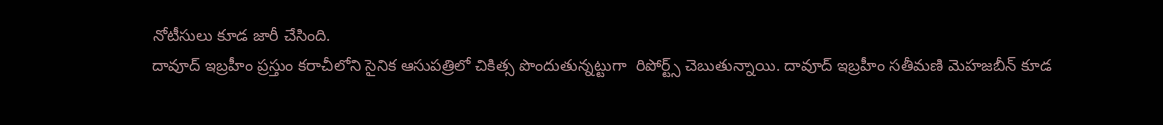నోటీసులు కూడ జారీ చేసింది.
దావూద్ ఇబ్రహీం ప్రస్తుం కరాచీలోని సైనిక ఆసుపత్రిలో చికిత్స పొందుతున్నట్టుగా  రిపోర్ట్స్ చెబుతున్నాయి. దావూద్ ఇబ్రహీం సతీమణి మెహజబీన్ కూడ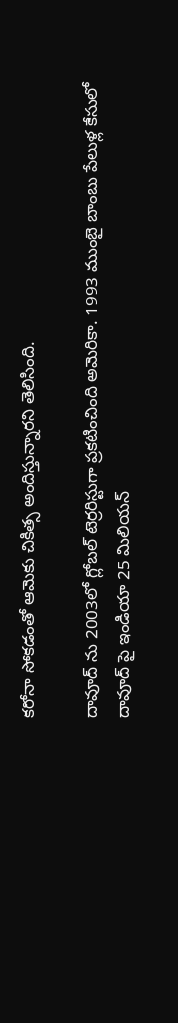కరోనా సోకడంతో ఆమెకు చికిత్స అందిస్తున్నారని తెలిసింది.

దావూద్ ను 2003లో గ్లోబల్ టెర్రరిస్టుగా ప్రకటించింది అమెరికా. 1993 ముంబై బాంబు పేలుళ్ల కేసులో దావూద్ పై ఇండియా 25 మిలియన్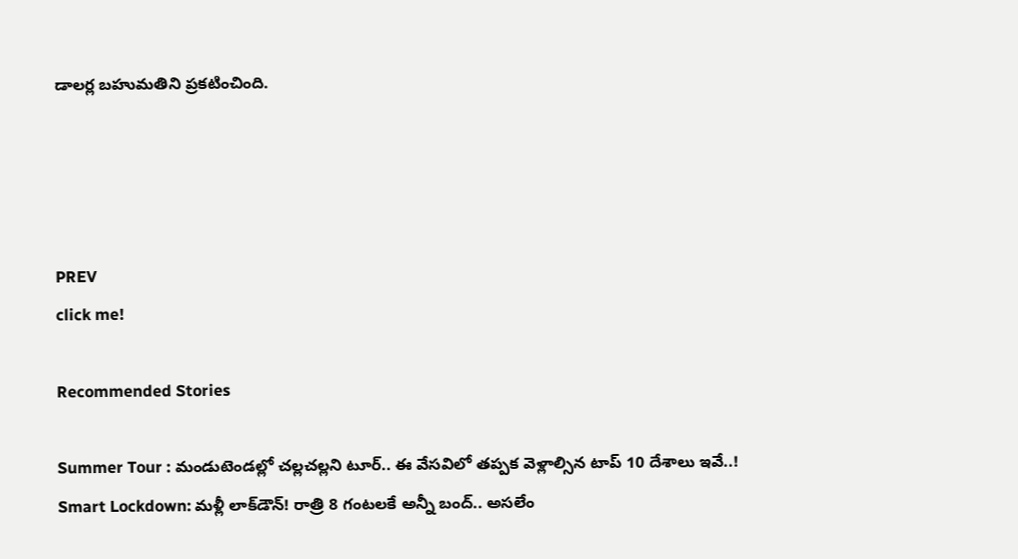డాలర్ల బహుమతిని ప్రకటించింది.




PREV
click me!

Recommended Stories

Summer Tour : మండుటెండల్లో చల్లచల్లని టూర్.. ఈ వేసవిలో తప్పక వెళ్లాల్సిన టాప్ 10 దేశాలు ఇవే..!
Smart Lockdown: మళ్లీ లాక్‌డౌన్! రాత్రి 8 గంటలకే అన్నీ బంద్.. అసలేం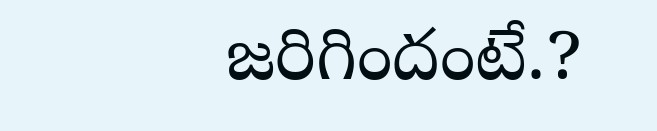జరిగిందంటే.?